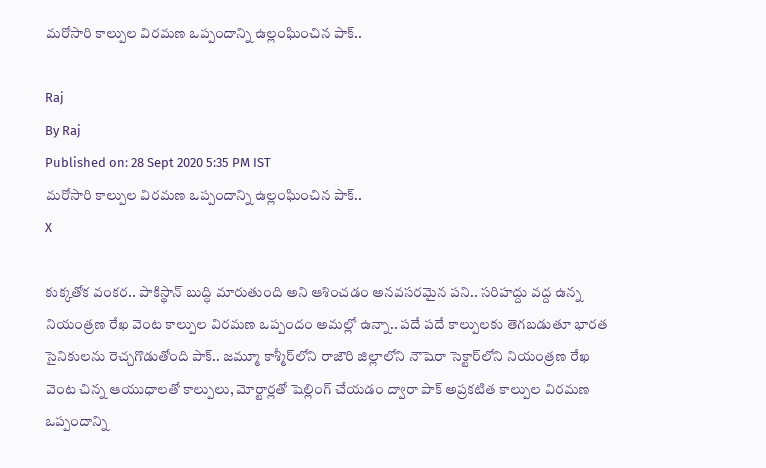మరోసారి కాల్పుల విరమణ ఒప్పందాన్ని ఉల్లంఘించిన పాక్..

Raj
By Raj
Published on: 28 Sept 2020 5:35 PM IST
మరోసారి కాల్పుల విరమణ ఒప్పందాన్ని ఉల్లంఘించిన పాక్..
X

కుక్కతోక వంకర.. పాకిస్థాన్ బుద్ధి మారుతుంది అని ఆశించడం అనవసరమైన పని.. సరిహద్దు వద్ద ఉన్న నియంత్రణ రేఖ వెంట కాల్పుల విరమణ ఒప్పందం అమల్లో ఉన్నా.. పదే పదే కాల్పులకు తెగబడుతూ భారత సైనికులను రెచ్చగొడుతోంది పాక్.. జమ్మూ కాశ్మీర్‌లోని రాజౌరి జిల్లాలోని నౌషెరా సెక్టార్‌లోని నియంత్రణ రేఖ వెంట చిన్న ఆయుధాలతో కాల్పులు, మోర్టార్లతో షెల్లింగ్ చేయడం ద్వారా పాక్ అప్రకటిత కాల్పుల విరమణ ఒప్పందాన్ని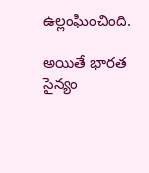ఉల్లంఘించింది.

అయితే భారత సైన్యం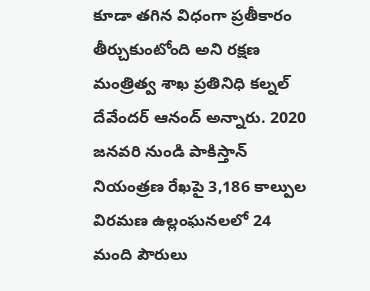కూడా తగిన విధంగా ప్రతీకారం తీర్చుకుంటోంది అని రక్షణ మంత్రిత్వ శాఖ ప్రతినిధి కల్నల్ దేవేందర్ ఆనంద్ అన్నారు. 2020 జనవరి నుండి పాకిస్తాన్ నియంత్రణ రేఖపై 3,186 కాల్పుల విరమణ ఉల్లంఘనలలో 24 మంది పౌరులు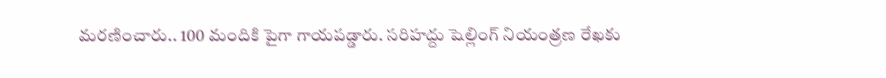మరణించారు.. 100 మందికి పైగా గాయపడ్డారు. సరిహద్దు షెల్లింగ్ నియంత్రణ రేఖకు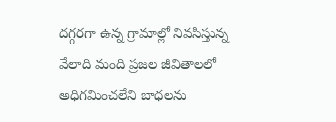దగ్గరగా ఉన్న గ్రామాల్లో నివసిస్తున్న వేలాది మంది ప్రజల జీవితాలలో అధిగమించలేని బాధలను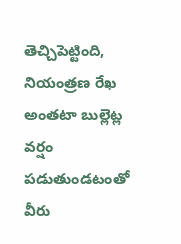తెచ్చిపెట్టింది, నియంత్రణ రేఖ అంతటా బుల్లెట్ల వర్షం పడుతుండటంతో వీరు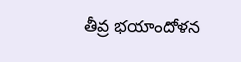తీవ్ర భయాందోళన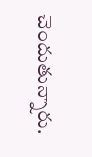చెందుతున్నారు.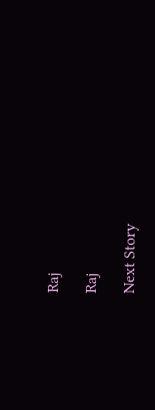Raj

Raj

Next Story